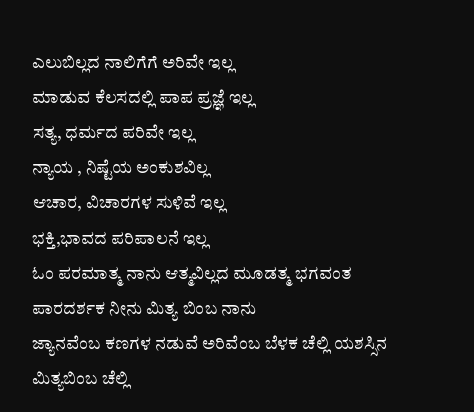ಎಲುಬಿಲ್ಲದ ನಾಲಿಗೆಗೆ ಅರಿವೇ ಇಲ್ಲ
ಮಾಡುವ ಕೆಲಸದಲ್ಲಿ ಪಾಪ ಪ್ರಜ್ಞೆ ಇಲ್ಲ
ಸತ್ಯ, ಧರ್ಮದ ಪರಿವೇ ಇಲ್ಲ
ನ್ಯಾಯ , ನಿಷ್ಟೆಯ ಅಂಕುಶವಿಲ್ಲ
ಆಚಾರ, ವಿಚಾರಗಳ ಸುಳಿವೆ ಇಲ್ಲ
ಭಕ್ತಿ,ಭಾವದ ಪರಿಪಾಲನೆ ಇಲ್ಲ
ಓಂ ಪರಮಾತ್ಮ ನಾನು ಆತ್ಮವಿಲ್ಲದ ಮೂಡತ್ಮ ಭಗವಂತ ಪಾರದರ್ಶಕ ನೀನು ಮಿತ್ಯ ಬಿಂಬ ನಾನು
ಜ್ಯಾನವೆಂಬ ಕಣಗಳ ನಡುವೆ ಅರಿವೆಂಬ ಬೆಳಕ ಚೆಲ್ಲಿ ಯಶಸ್ಸಿನ ಮಿತ್ಯಬಿಂಬ ಚೆಲ್ಲಿ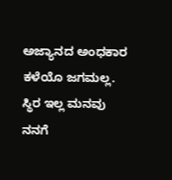ಅಜ್ಯಾನದ ಅಂಧಕಾರ ಕಳೆಯೊ ಜಗಮಲ್ಲ.
ಸ್ಥಿರ ಇಲ್ಲ ಮನವು ನನಗೆ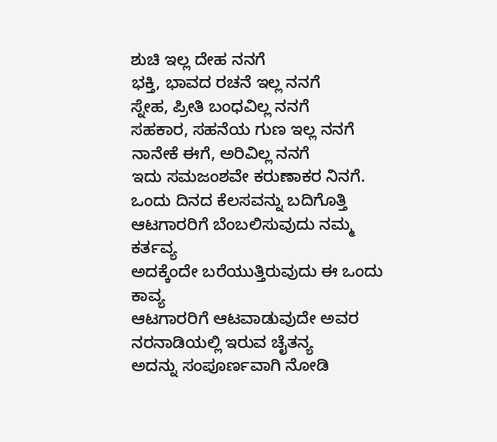ಶುಚಿ ಇಲ್ಲ ದೇಹ ನನಗೆ
ಭಕ್ತಿ, ಭಾವದ ರಚನೆ ಇಲ್ಲ ನನಗೆ
ಸ್ನೇಹ, ಪ್ರೀತಿ ಬಂಧವಿಲ್ಲ ನನಗೆ
ಸಹಕಾರ, ಸಹನೆಯ ಗುಣ ಇಲ್ಲ ನನಗೆ
ನಾನೇಕೆ ಈಗೆ, ಅರಿವಿಲ್ಲ ನನಗೆ
ಇದು ಸಮಜಂಶವೇ ಕರುಣಾಕರ ನಿನಗೆ.
ಒಂದು ದಿನದ ಕೆಲಸವನ್ನು ಬದಿಗೊತ್ತಿ ಆಟಗಾರರಿಗೆ ಬೆಂಬಲಿಸುವುದು ನಮ್ಮ ಕರ್ತವ್ಯ
ಅದಕ್ಕೆಂದೇ ಬರೆಯುತ್ತಿರುವುದು ಈ ಒಂದು ಕಾವ್ಯ
ಆಟಗಾರರಿಗೆ ಆಟವಾಡುವುದೇ ಅವರ ನರನಾಡಿಯಲ್ಲಿ ಇರುವ ಚೈತನ್ಯ
ಅದನ್ನು ಸಂಪೂರ್ಣವಾಗಿ ನೋಡಿ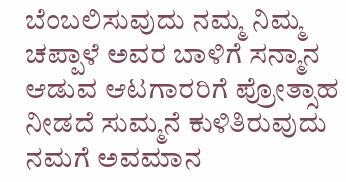ಬೆಂಬಲಿಸುವುದು ನಮ್ಮ ನಿಮ್ಮ ಚಪ್ಪಾಳೆ ಅವರ ಬಾಳಿಗೆ ಸನ್ಮಾನ
ಆಡುವ ಆಟಗಾರರಿಗೆ ಪ್ರೋತ್ಸಾಹ ನೀಡದೆ ಸುಮ್ಮನೆ ಕುಳಿತಿರುವುದು ನಮಗೆ ಅವಮಾನ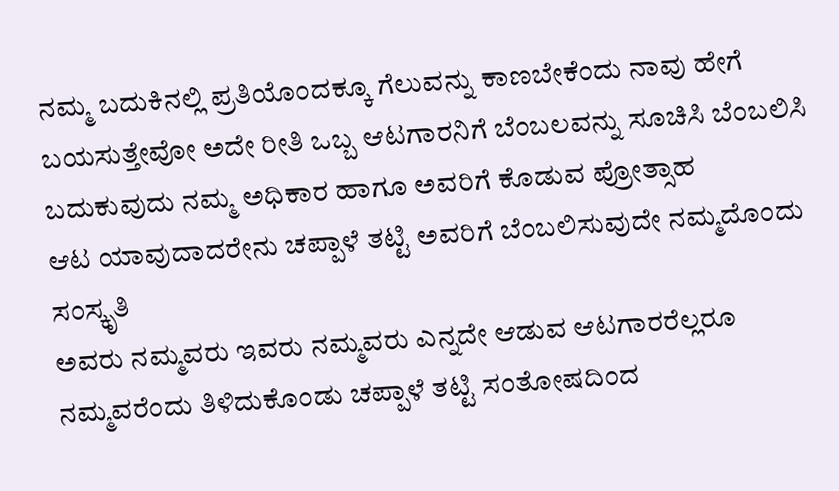ನಮ್ಮ ಬದುಕಿನಲ್ಲಿ ಪ್ರತಿಯೊಂದಕ್ಕೂ ಗೆಲುವನ್ನು ಕಾಣಬೇಕೆಂದು ನಾವು ಹೇಗೆ ಬಯಸುತ್ತೇವೋ ಅದೇ ರೀತಿ ಒಬ್ಬ ಆಟಗಾರನಿಗೆ ಬೆಂಬಲವನ್ನು ಸೂಚಿಸಿ ಬೆಂಬಲಿಸಿ ಬದುಕುವುದು ನಮ್ಮ ಅಧಿಕಾರ ಹಾಗೂ ಅವರಿಗೆ ಕೊಡುವ ಪ್ರೋತ್ಸಾಹ
ಆಟ ಯಾವುದಾದರೇನು ಚಪ್ಪಾಳೆ ತಟ್ಟಿ ಅವರಿಗೆ ಬೆಂಬಲಿಸುವುದೇ ನಮ್ಮದೊಂದು ಸಂಸ್ಕೃತಿ
ಅವರು ನಮ್ಮವರು ಇವರು ನಮ್ಮವರು ಎನ್ನದೇ ಆಡುವ ಆಟಗಾರರೆಲ್ಲರೂ ನಮ್ಮವರೆಂದು ತಿಳಿದುಕೊಂಡು ಚಪ್ಪಾಳೆ ತಟ್ಟಿ ಸಂತೋಷದಿಂದ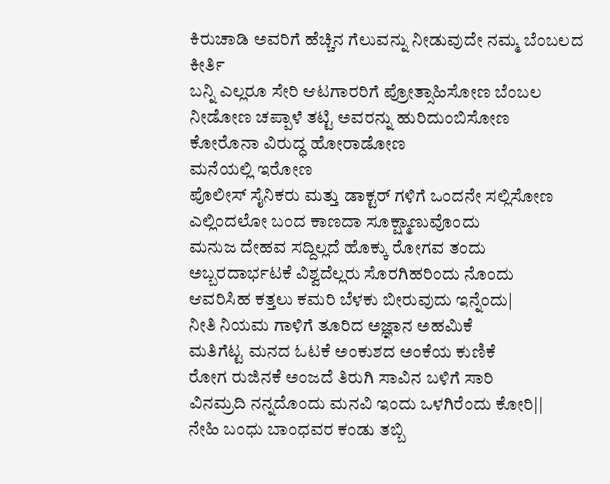ಕಿರುಚಾಡಿ ಅವರಿಗೆ ಹೆಚ್ಚಿನ ಗೆಲುವನ್ನು ನೀಡುವುದೇ ನಮ್ಮ ಬೆಂಬಲದ ಕೀರ್ತಿ
ಬನ್ನಿ ಎಲ್ಲರೂ ಸೇರಿ ಆಟಗಾರರಿಗೆ ಪ್ರೋತ್ಸಾಹಿಸೋಣ ಬೆಂಬಲ ನೀಡೋಣ ಚಪ್ಪಾಳೆ ತಟ್ಟಿ ಅವರನ್ನು ಹುರಿದುಂಬಿಸೋಣ
ಕೋರೊನಾ ವಿರುದ್ಧ ಹೋರಾಡೋಣ
ಮನೆಯಲ್ಲಿ ಇರೋಣ
ಪೊಲೀಸ್ ಸೈನಿಕರು ಮತ್ತು ಡಾಕ್ಟರ್ ಗಳಿಗೆ ಒಂದನೇ ಸಲ್ಲಿಸೋಣ
ಎಲ್ಲಿಂದಲೋ ಬಂದ ಕಾಣದಾ ಸೂಕ್ಷ್ಮಾಣುವೊಂದು
ಮನುಜ ದೇಹವ ಸದ್ದಿಲ್ಲದೆ ಹೊಕ್ಕು ರೋಗವ ತಂದು
ಅಬ್ಬರದಾರ್ಭಟಕೆ ವಿಶ್ವದೆಲ್ಲರು ಸೊರಗಿಹರಿಂದು ನೊಂದು
ಆವರಿಸಿಹ ಕತ್ತಲು ಕಮರಿ ಬೆಳಕು ಬೀರುವುದು ಇನ್ನೆಂದು|
ನೀತಿ ನಿಯಮ ಗಾಳಿಗೆ ತೂರಿದ ಅಜ್ಞಾನ ಅಹಮಿಕೆ
ಮತಿಗೆಟ್ಟ ಮನದ ಓಟಕೆ ಅಂಕುಶದ ಅಂಕೆಯ ಕುಣಿಕೆ
ರೋಗ ರುಜಿನಕೆ ಅಂಜದೆ ತಿರುಗಿ ಸಾವಿನ ಬಳಿಗೆ ಸಾರಿ
ವಿನಮ್ರದಿ ನನ್ನದೊಂದು ಮನವಿ ಇಂದು ಒಳಗಿರೆಂದು ಕೋರಿ||
ನೇಹಿ ಬಂಧು ಬಾಂಧವರ ಕಂಡು ತಬ್ಬಿ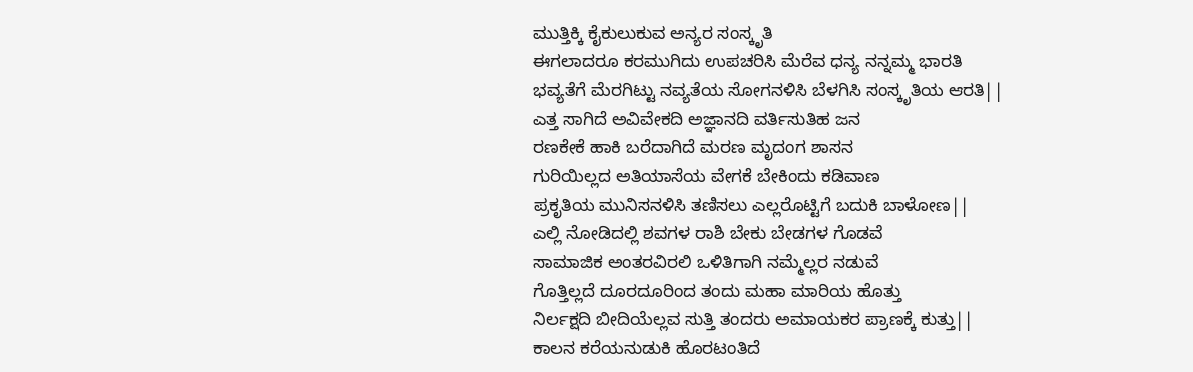ಮುತ್ತಿಕ್ಕಿ ಕೈಕುಲುಕುವ ಅನ್ಯರ ಸಂಸ್ಕೃತಿ
ಈಗಲಾದರೂ ಕರಮುಗಿದು ಉಪಚರಿಸಿ ಮೆರೆವ ಧನ್ಯ ನನ್ನಮ್ಮ ಭಾರತಿ
ಭವ್ಯತೆಗೆ ಮೆರಗಿಟ್ಟು ನವ್ಯತೆಯ ಸೋಗನಳಿಸಿ ಬೆಳಗಿಸಿ ಸಂಸ್ಕೃತಿಯ ಆರತಿ||
ಎತ್ತ ಸಾಗಿದೆ ಅವಿವೇಕದಿ ಅಜ್ಞಾನದಿ ವರ್ತಿಸುತಿಹ ಜನ
ರಣಕೇಕೆ ಹಾಕಿ ಬರೆದಾಗಿದೆ ಮರಣ ಮೃದಂಗ ಶಾಸನ
ಗುರಿಯಿಲ್ಲದ ಅತಿಯಾಸೆಯ ವೇಗಕೆ ಬೇಕಿಂದು ಕಡಿವಾಣ
ಪ್ರಕೃತಿಯ ಮುನಿಸನಳಿಸಿ ತಣಿಸಲು ಎಲ್ಲರೊಟ್ಟಿಗೆ ಬದುಕಿ ಬಾಳೋಣ||
ಎಲ್ಲಿ ನೋಡಿದಲ್ಲಿ ಶವಗಳ ರಾಶಿ ಬೇಕು ಬೇಡಗಳ ಗೊಡವೆ
ಸಾಮಾಜಿಕ ಅಂತರವಿರಲಿ ಒಳಿತಿಗಾಗಿ ನಮ್ಮೆಲ್ಲರ ನಡುವೆ
ಗೊತ್ತಿಲ್ಲದೆ ದೂರದೂರಿಂದ ತಂದು ಮಹಾ ಮಾರಿಯ ಹೊತ್ತು
ನಿರ್ಲಕ್ಷದಿ ಬೀದಿಯೆಲ್ಲವ ಸುತ್ತಿ ತಂದರು ಅಮಾಯಕರ ಪ್ರಾಣಕ್ಕೆ ಕುತ್ತು||
ಕಾಲನ ಕರೆಯನುಡುಕಿ ಹೊರಟಂತಿದೆ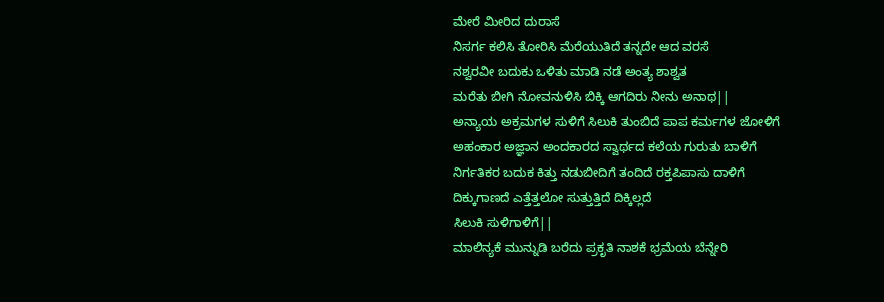ಮೇರೆ ಮೀರಿದ ದುರಾಸೆ
ನಿಸರ್ಗ ಕಲಿಸಿ ತೋರಿಸಿ ಮೆರೆಯುತಿದೆ ತನ್ನದೇ ಆದ ವರಸೆ
ನಶ್ವರವೀ ಬದುಕು ಒಳಿತು ಮಾಡಿ ನಡೆ ಅಂತ್ಯ ಶಾಶ್ವತ
ಮರೆತು ಬೀಗಿ ನೋವನುಳಿಸಿ ಬಿಕ್ಕಿ ಆಗದಿರು ನೀನು ಅನಾಥ||
ಅನ್ಯಾಯ ಅಕ್ರಮಗಳ ಸುಳಿಗೆ ಸಿಲುಕಿ ತುಂಬಿದೆ ಪಾಪ ಕರ್ಮಗಳ ಜೋಳಿಗೆ
ಅಹಂಕಾರ ಅಜ್ಞಾನ ಅಂದಕಾರದ ಸ್ವಾರ್ಥದ ಕಲೆಯ ಗುರುತು ಬಾಳಿಗೆ
ನಿರ್ಗತಿಕರ ಬದುಕ ಕಿತ್ತು ನಡುಬೀದಿಗೆ ತಂದಿದೆ ರಕ್ತಪಿಪಾಸು ದಾಳಿಗೆ
ದಿಕ್ಕುಗಾಣದೆ ಎತ್ತೆತ್ತಲೋ ಸುತ್ತುತ್ತಿದೆ ದಿಕ್ಕಿಲ್ಲದೆ
ಸಿಲುಕಿ ಸುಳಿಗಾಳಿಗೆ||
ಮಾಲಿನ್ಯಕೆ ಮುನ್ನುಡಿ ಬರೆದು ಪ್ರಕೃತಿ ನಾಶಕೆ ಭ್ರಮೆಯ ಬೆನ್ನೇರಿ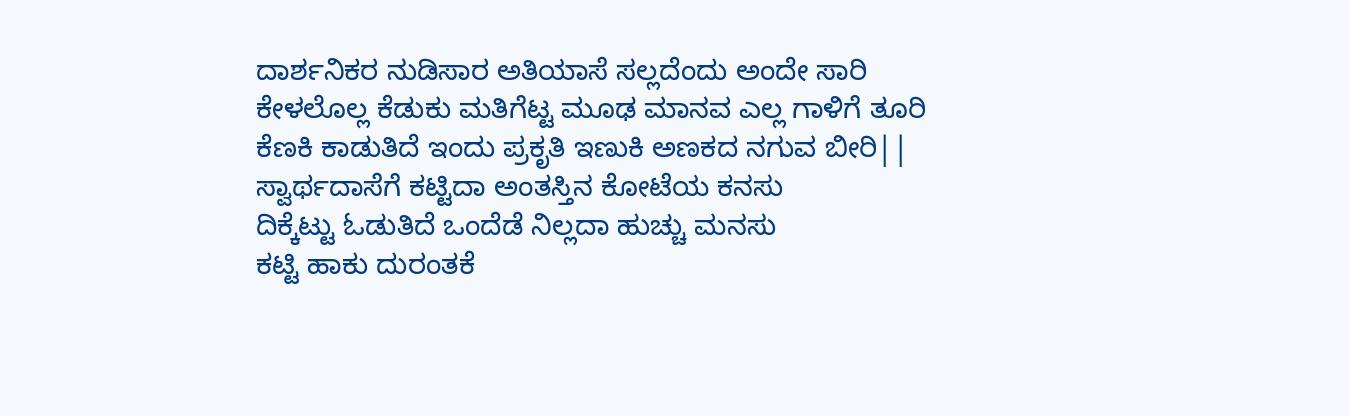ದಾರ್ಶನಿಕರ ನುಡಿಸಾರ ಅತಿಯಾಸೆ ಸಲ್ಲದೆಂದು ಅಂದೇ ಸಾರಿ
ಕೇಳಲೊಲ್ಲ ಕೆಡುಕು ಮತಿಗೆಟ್ಟ ಮೂಢ ಮಾನವ ಎಲ್ಲ ಗಾಳಿಗೆ ತೂರಿ
ಕೆಣಕಿ ಕಾಡುತಿದೆ ಇಂದು ಪ್ರಕೃತಿ ಇಣುಕಿ ಅಣಕದ ನಗುವ ಬೀರಿ||
ಸ್ವಾರ್ಥದಾಸೆಗೆ ಕಟ್ಟಿದಾ ಅಂತಸ್ತಿನ ಕೋಟೆಯ ಕನಸು
ದಿಕ್ಕೆಟ್ಟು ಓಡುತಿದೆ ಒಂದೆಡೆ ನಿಲ್ಲದಾ ಹುಚ್ಚು ಮನಸು
ಕಟ್ಟಿ ಹಾಕು ದುರಂತಕೆ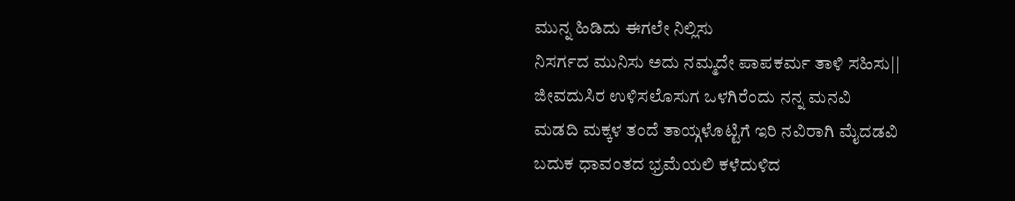ಮುನ್ನ ಹಿಡಿದು ಈಗಲೇ ನಿಲ್ಲಿಸು
ನಿಸರ್ಗದ ಮುನಿಸು ಅದು ನಮ್ಮದೇ ಪಾಪಕರ್ಮ ತಾಳಿ ಸಹಿಸು||
ಜೀವದುಸಿರ ಉಳಿಸಲೊಸುಗ ಒಳಗಿರೆಂದು ನನ್ನ ಮನವಿ
ಮಡದಿ ಮಕ್ಕಳ ತಂದೆ ತಾಯ್ಗಳೊಟ್ಟಿಗೆ ಇರಿ ನವಿರಾಗಿ ಮೈದಡವಿ
ಬದುಕ ಧಾವಂತದ ಭ್ರಮೆಯಲಿ ಕಳೆದುಳಿದ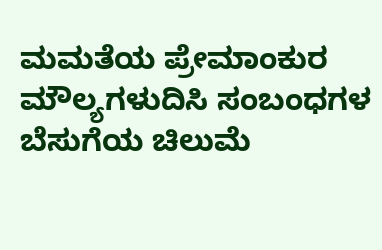ಮಮತೆಯ ಪ್ರೇಮಾಂಕುರ
ಮೌಲ್ಯಗಳುದಿಸಿ ಸಂಬಂಧಗಳ ಬೆಸುಗೆಯ ಚಿಲುಮೆ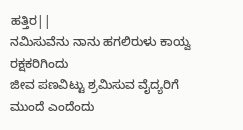ಹತ್ತಿರ||
ನಮಿಸುವೆನು ನಾನು ಹಗಲಿರುಳು ಕಾಯ್ವ ರಕ್ಷಕರಿಗಿಂದು
ಜೀವ ಪಣವಿಟ್ಟು ಶ್ರಮಿಸುವ ವೈದ್ಯರಿಗೆ ಮುಂದೆ ಎಂದೆಂದು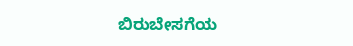ಬಿರುಬೇಸಗೆಯ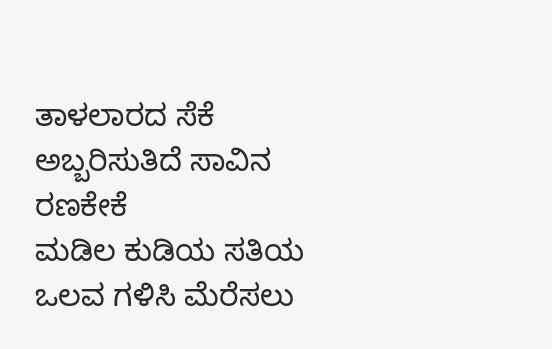ತಾಳಲಾರದ ಸೆಕೆ ಅಬ್ಬರಿಸುತಿದೆ ಸಾವಿನ ರಣಕೇಕೆ
ಮಡಿಲ ಕುಡಿಯ ಸತಿಯ ಒಲವ ಗಳಿಸಿ ಮೆರೆಸಲು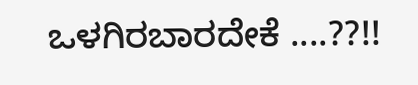ಒಳಗಿರಬಾರದೇಕೆ ....??!!